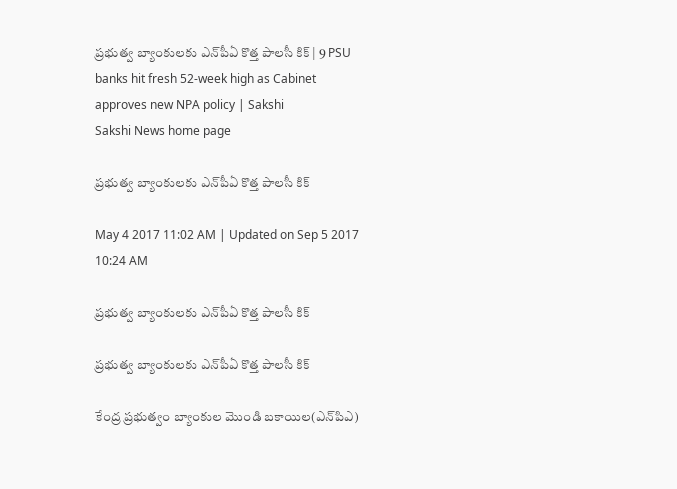ప్రభుత్వ బ్యాంకులకు ఎన్‌పీఏ కొత్త పాలసీ కిక్‌ | 9 PSU banks hit fresh 52-week high as Cabinet approves new NPA policy | Sakshi
Sakshi News home page

ప్రభుత్వ బ్యాంకులకు ఎన్‌పీఏ కొత్త పాలసీ కిక్‌

May 4 2017 11:02 AM | Updated on Sep 5 2017 10:24 AM

ప్రభుత్వ బ్యాంకులకు ఎన్‌పీఏ కొత్త పాలసీ కిక్‌

ప్రభుత్వ బ్యాంకులకు ఎన్‌పీఏ కొత్త పాలసీ కిక్‌

కేంద్ర ప్రభుత‍్వం బ్యాంకుల మొండి బకాయిల(ఎన్‌పిఎ)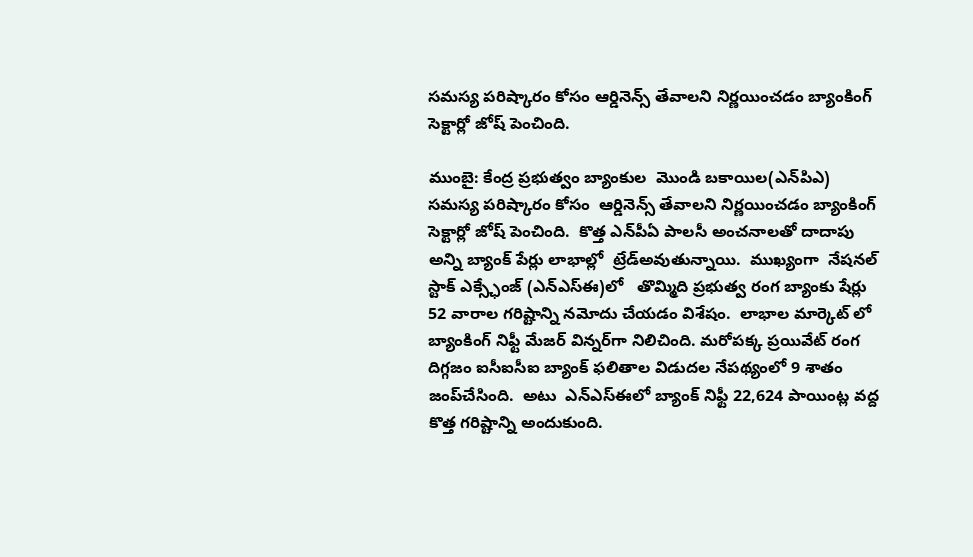సమస్య పరిష్కారం కోసం ఆర్డినెన్స్‌ తేవాలని నిర్ణయించడం బ్యాంకింగ్‌ సెక్టార్లో జోష్‌ పెంచింది.

ముంబై: కేంద్ర ప్రభుత‍్వం బ్యాంకుల  మొండి బకాయిల(ఎన్‌పిఎ) సమస్య పరిష్కారం కోసం  ఆర్డినెన్స్‌ తేవాలని నిర్ణయించడం బ్యాంకింగ్‌   సెక్టార్లో జోష్‌ పెంచింది.  కొత్త ఎన్‌పీఏ పాలసీ అంచనాలతో దాదాపు అన్ని బ్యాంక్‌ పేర్లు లాభాల్లో  ట్రేడ్‌అవుతున్నాయి.  ముఖ‍్యంగా  నేషనల్ స్టాక్ ఎక్స్ఛేంజ్ (ఎన్ఎస్ఈ)లో   తొమ్మిది ప్రభుత్వ రంగ బ్యాంకు షేర్లు 52 వారాల గరిష్టాన్ని నమోదు చేయడం విశేషం.  లాభాల మార్కెట్‌ లో  బ్యాంకింగ్‌ నిఫ్టీ మేజర్‌ విన్నర్‌గా నిలిచింది. మరోపక్క ప్రయివేట్‌ రంగ దిగ్గజం ఐసీఐసీఐ బ్యాంక్‌ ఫలితాల విడుదల నేపథ్యంలో 9 శాతం జంప్‌చేసింది.  అటు  ఎన్‌ఎస్‌ఈలో బ్యాంక్‌ నిఫ్టీ 22,624 పాయింట్ల వద్ద కొత్త గరిష్టాన్ని అందుకుంది.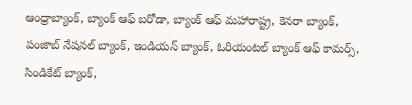ఆంధ్రాబ్యాంక్, బ్యాంక్‌ ఆఫ్ బరోడా, బ్యాంక్ ఆఫ్ మహారాష్ట్ర, కెనరా బ్యాంక్, పంజాబ్ నేషనల్ బ్యాంక్, ఇండియన్ బ్యాంక్, ఓరియంటల్ బ్యాంక్ ఆఫ్ కామర్స్, సిండికేట్ బ్యాంక్,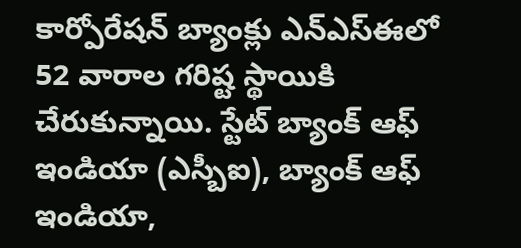కార్పోరేషన్ బ్యాంక్లు ఎన్ఎస్ఈలో 52 వారాల గరిష్ట స్థాయికి చేరుకున్నాయి. స్టేట్ బ్యాంక్ ఆఫ్ ఇండియా (ఎస్బీఐ), బ్యాంక్ ఆఫ్ ఇండియా,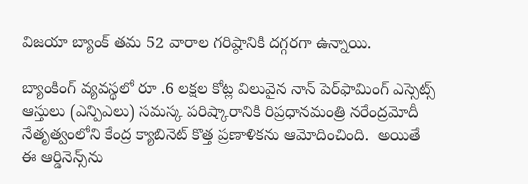విజయా బ్యాంక్ తమ 52 వారాల గరిష్ఠానికి దగ్గరగా ఉన్నాయి.

బ్యాంకింగ్ వ్యవస్థలో రూ .6 లక్షల కోట్ల విలువైన నాన్ పెర్‌ఫామింగ్‌ ఎస్సెట్స్‌  ఆస్తులు (ఎన్పిఎలు) సమస్క పరిష్కారానికి రిప్రధానమంత్రి నరేంద్రమోదీ నేతృత్వంలోని కేంద్ర క్యాబినెట్ కొత్త ప్రణాళికను ఆమోదించింది.  అయితే ఈ ఆర్డినెన్స్‌ను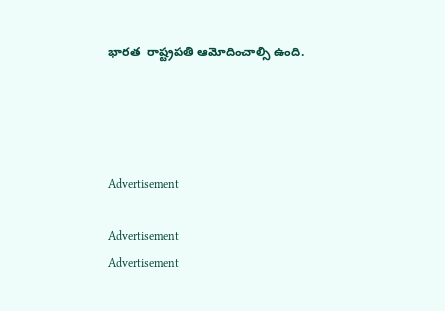భారత  రాష్ట్రపతి ఆమోదించాల్సి ఉంది.




Advertisement

Advertisement
Advertisement